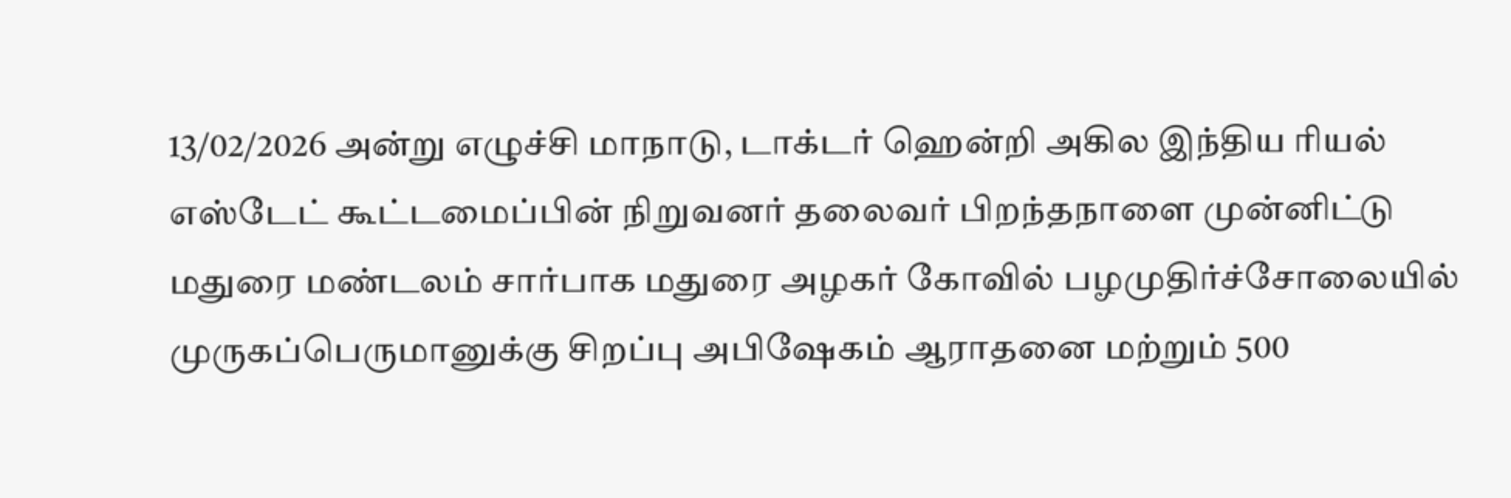13/02/2026 அன்று எழுச்சி மாநாடு, டாக்டர் ஹென்றி அகில இந்திய ரியல் எஸ்டேட் கூட்டமைப்பின் நிறுவனர் தலைவர் பிறந்தநாளை முன்னிட்டு மதுரை மண்டலம் சார்பாக மதுரை அழகர் கோவில் பழமுதிர்ச்சோலையில் முருகப்பெருமானுக்கு சிறப்பு அபிஷேகம் ஆராதனை மற்றும் 500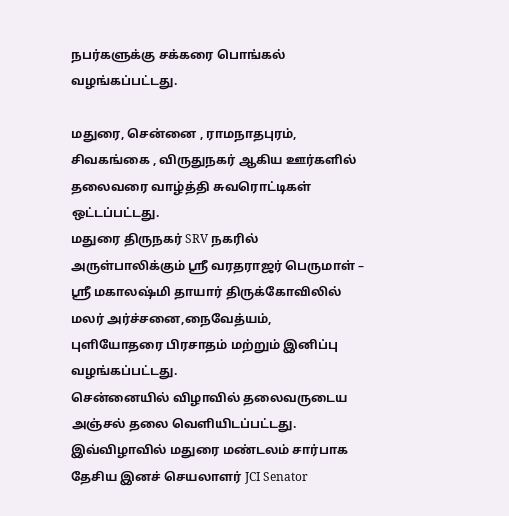நபர்களுக்கு சக்கரை பொங்கல் வழங்கப்பட்டது.

மதுரை, சென்னை , ராமநாதபுரம், சிவகங்கை , விருதுநகர் ஆகிய ஊர்களில் தலைவரை வாழ்த்தி சுவரொட்டிகள் ஒட்டப்பட்டது.
மதுரை திருநகர் SRV நகரில் அருள்பாலிக்கும் ஸ்ரீ வரதராஜர் பெருமாள் – ஸ்ரீ மகாலஷ்மி தாயார் திருக்கோவிலில் மலர் அர்ச்சனை,நைவேத்யம், புளியோதரை பிரசாதம் மற்றும் இனிப்பு வழங்கப்பட்டது.
சென்னையில் விழாவில் தலைவருடைய அஞ்சல் தலை வெளியிடப்பட்டது. இவ்விழாவில் மதுரை மண்டலம் சார்பாக தேசிய இனச் செயலாளர் JCI Senator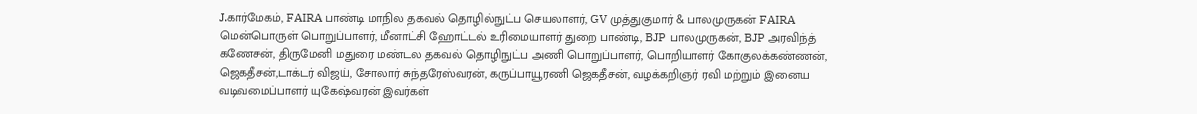J.கார்மேகம், FAIRA பாண்டி மாநில தகவல் தொழில்நுட்ப செயலாளர், GV முத்துகுமார் & பாலமுருகன் FAIRA மென்பொருள் பொறுப்பாளர், மீனாட்சி ஹோட்டல் உரிமையாளர் துறை பாண்டி, BJP பாலமுருகன், BJP அரவிந்த் கணேசன், திருமேனி மதுரை மண்டல தகவல் தொழிநுட்ப அணி பொறுப்பாளர், பொறியாளர் கோகுலக்கண்ணன், ஜெகதீசன்,டாக்டர் விஜய், சோலார் சுந்தரேஸ்வரன், கருப்பாயூரணி ஜெகதீசன், வழக்கறிஞர் ரவி மற்றும் இனைய வடிவமைப்பாளர் யுகேஷ்வரன் இவர்கள்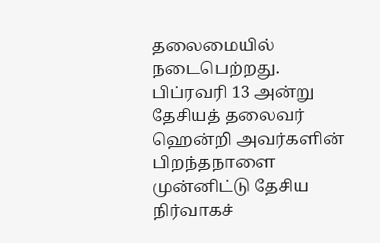தலைமையில் நடைபெற்றது.
பிப்ரவரி 13 அன்று தேசியத் தலைவர் ஹென்றி அவர்களின் பிறந்தநாளை
முன்னிட்டு தேசிய நிர்வாகச்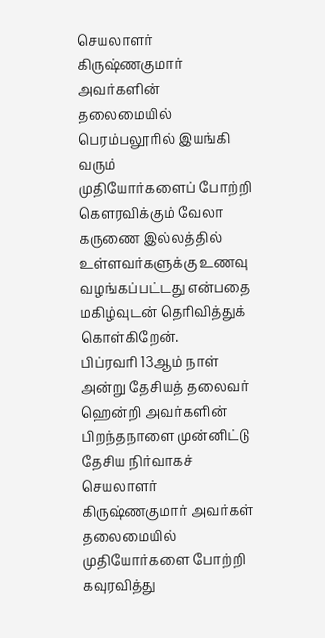செயலாளர் கிருஷ்ணகுமார் அவர்களின் தலைமையில் பெரம்பலூரில் இயங்கி வரும்
முதியோர்களைப் போற்றி கௌரவிக்கும் வேலா கருணை இல்லத்தில் உள்ளவர்களுக்கு உணவு வழங்கப்பட்டது என்பதை மகிழ்வுடன் தெரிவித்துக் கொள்கிறேன்.
பிப்ரவரி 13ஆம் நாள் அன்று தேசியத் தலைவர் ஹென்றி அவர்களின் பிறந்தநாளை முன்னிட்டு தேசிய நிர்வாகச் செயலாளர் கிருஷ்ணகுமார் அவர்கள் தலைமையில் முதியோர்களை போற்றி கவுரவித்து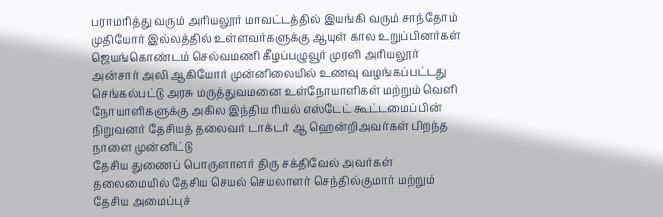பராமரித்து வரும் அரியலூர் மாவட்டத்தில் இயங்கி வரும் சாந்தோம் முதியோர் இல்லத்தில் உள்ளவர்களுக்கு ஆயுள் கால உறுப்பினர்கள் ஜெயங்கொண்டம் செல்வமணி கீழப்பழுவூர் முரளி அரியலூர் அன்சார் அலி ஆகியோர் முன்னிலையில் உணவு வழங்கப்பட்டது
செங்கல்பட்டு அரசு மருத்துவமனை உள்நோயாளிகள் மற்றும் வெளி நோயாளிகளுக்கு அகில இந்திய ரியல் எஸ்டேட் கூட்டமைப்பின் நிறுவனர் தேசியத் தலைவர் டாக்டர் ஆ ஹென்றிஅவர்கள் பிறந்த நாளை முன்னிட்டு
தேசிய துணைப் பொருளாளர் திரு சக்திவேல் அவர்கள் தலைமையில் தேசிய செயல் செயலாளர் செந்தில்குமார் மற்றும் தேசிய அமைப்புச்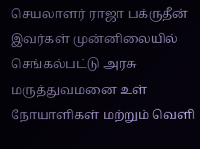செயலாளர் ராஜா பக்ருதீன் இவர்கள் முன்னிலையில் செங்கல்பட்டு அரசு மருத்துவமனை உள் நோயாளிகள் மற்றும் வெளி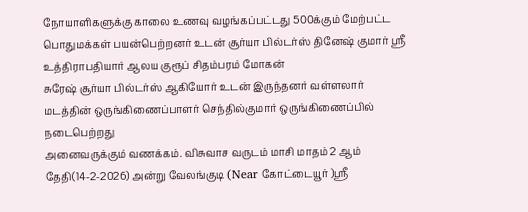நோயாளிகளுக்கு காலை உணவு வழங்கப்பட்டது 500க்கும் மேற்பட்ட பொதுமக்கள் பயன்பெற்றனர் உடன் சூர்யா பில்டர்ஸ் தினேஷ் குமார் ஸ்ரீ உத்திராபதியார் ஆலய குரூப் சிதம்பரம் மோகன்
சுரேஷ் சூர்யா பில்டர்ஸ் ஆகியோர் உடன் இருந்தனர் வள்ளலார் மடத்தின் ஒருங்கிணைப்பாளர் செந்தில்குமார் ஒருங்கிணைப்பில் நடைபெற்றது
அனைவருக்கும் வணக்கம். விசுவாச வருடம் மாசி மாதம் 2 ஆம் தேதி(14-2-2026) அன்று வேலங்குடி (Near கோட்டையூர் )ஸ்ரீ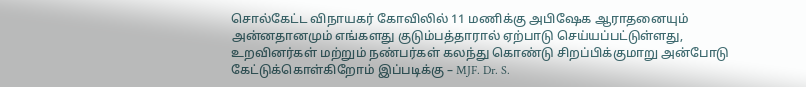சொல்கேட்ட விநாயகர் கோவிலில் 11 மணிக்கு அபிஷேக ஆராதனையும் அன்னதானமும் எங்களது குடும்பத்தாரால் ஏற்பாடு செய்யப்பட்டுள்ளது, உறவினர்கள் மற்றும் நண்பர்கள் கலந்து கொண்டு சிறப்பிக்குமாறு அன்போடு கேட்டுக்கொள்கிறோம் இப்படிக்கு – MJF. Dr. S.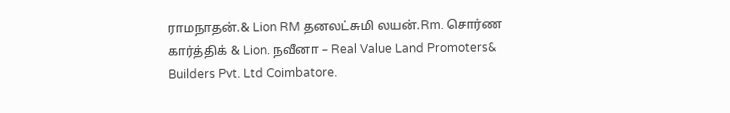ராமநாதன்.& Lion RM தனலட்சுமி லயன்.Rm. சொர்ண கார்த்திக் & Lion. நவீனா – Real Value Land Promoters& Builders Pvt. Ltd Coimbatore.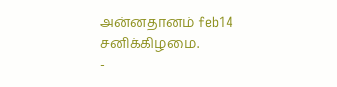அன்னதானம் feb14 சனிக்கிழமை.
-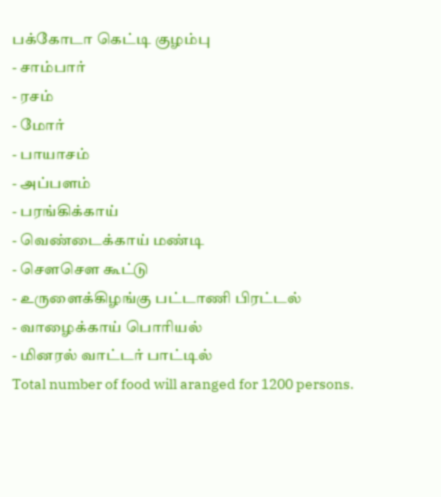பக்கோடா கெட்டி குழம்பு
- சாம்பார்
- ரசம்
- மோர்
- பாயாசம்
- அப்பளம்
- பரங்கிக்காய்
- வெண்டைக்காய் மண்டி
- சௌசௌ கூட்டு
- உருளைக்கிழங்கு பட்டாணி பிரட்டல்
- வாழைக்காய் பொரியல்
- மினரல் வாட்டர் பாட்டில்
Total number of food will aranged for 1200 persons.